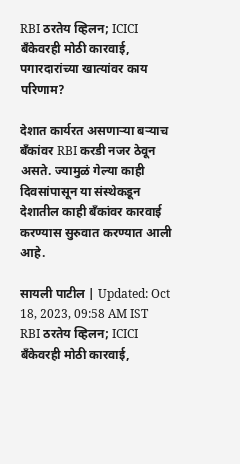RBI ठरतेय व्हिलन; ICICI बँकेवरही मोठी कारवाई, पगारदारांच्या खात्यांवर काय परिणाम?

देशात कार्यरत असणाऱ्या बऱ्याच बँकांवर RBI करडी नजर ठेवून असते. ज्यामुळं गेल्या काही दिवसांपासून या संस्थेकडून देशातील काही बँकांवर कारवाई करण्यास सुरुवात करण्यात आली आहे.

सायली पाटील | Updated: Oct 18, 2023, 09:58 AM IST
RBI ठरतेय व्हिलन; ICICI बँकेवरही मोठी कारवाई,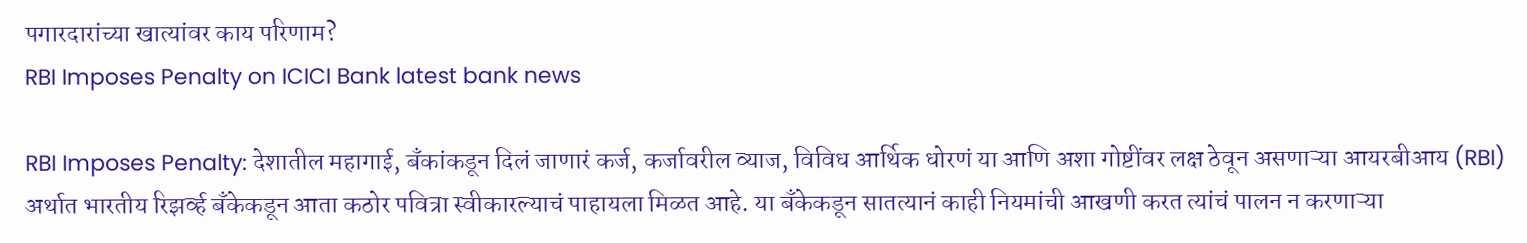पगारदारांच्या खात्यांवर काय परिणाम?
RBI Imposes Penalty on ICICI Bank latest bank news

RBI Imposes Penalty: देशातील महागाई, बँकांकडून दिलं जाणारं कर्ज, कर्जावरील व्याज, विविध आर्थिक धोरणं या आणि अशा गोष्टींवर लक्ष ठेवून असणाऱ्या आयरबीआय (RBI) अर्थात भारतीय रिझर्व्ह बँकेकडून आता कठोर पवित्रा स्वीकारल्याचं पाहायला मिळत आहे. या बँकेकडून सातत्यानं काही नियमांची आखणी करत त्यांचं पालन न करणाऱ्या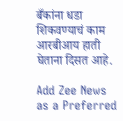बँकांना धडा शिकवण्याचं काम आरबीआय हाती घेताना दिसत आहे.

Add Zee News as a Preferred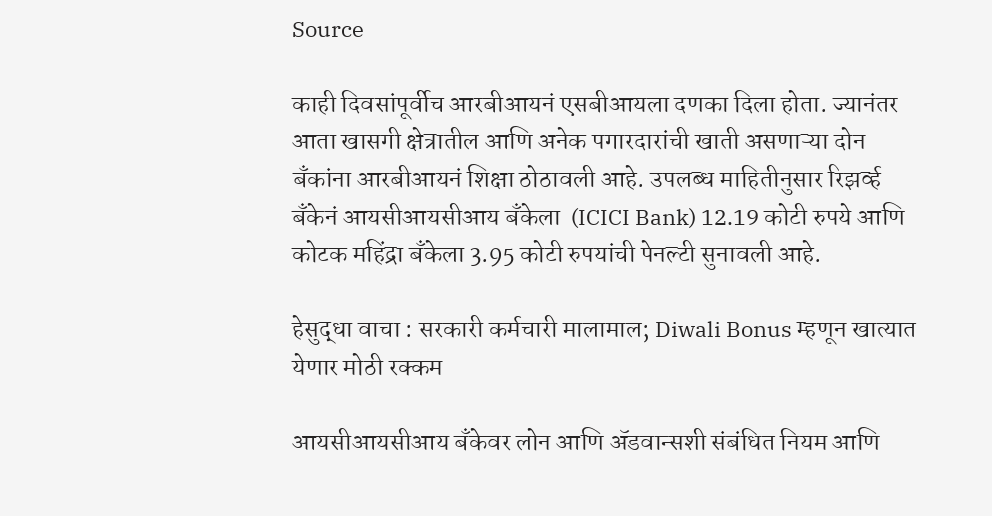Source

काही दिवसांपूर्वीच आरबीआयनं एसबीआयला दणका दिला होता. ज्यानंतर आता खासगी क्षेत्रातील आणि अनेक पगारदारांची खाती असणाऱ्या दोन बँकांना आरबीआयनं शिक्षा ठोठावली आहे. उपलब्ध माहितीनुसार रिझर्व्ह बँकेनं आयसीआयसीआय बँकेला  (ICICI Bank) 12.19 कोटी रुपये आणि कोटक महिंद्रा बँकेला 3.95 कोटी रुपयांची पेनल्टी सुनावली आहे.

हेसुद्धा वाचा : सरकारी कर्मचारी मालामाल; Diwali Bonus म्हणून खात्यात येणार मोठी रक्कम

आयसीआयसीआय बँकेवर लोन आणि ॲडवान्सशी संबंधित नियम आणि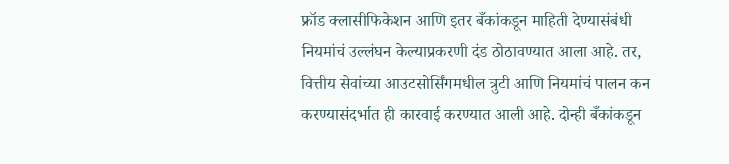फ्रॉड क्‍लासीफ‍िकेशन आणि इतर बँकांकडून माहिती देण्यासंबंधी नियमांचं उल्लंघन केल्याप्रकरणी दंड ठोठावण्यात आला आहे. तर, वित्तीय सेवांच्या आउटसोर्सिंगमधील त्रुटी आणि नियमांचं पालन कन करण्यासंदर्भात ही कारवाई करण्यात आली आहे. दोन्ही बँकांकडून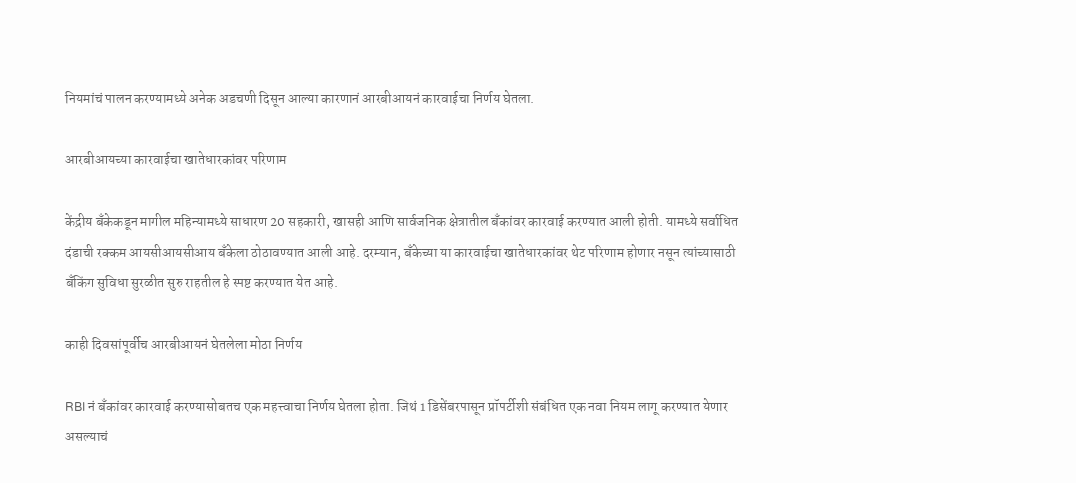नियमांचं पालन करण्यामध्ये अनेक अडचणी दिसून आल्या कारणानं आरबीआयनं कारवाईचा निर्णय घेतला.

आरबीआयच्या कारवाईचा खातेधारकांवर परिणाम

केंद्रीय बँकेकडून मागील महिन्यामध्ये साधारण 20 सहकारी, खासही आणि सार्वजनिक क्षेत्रातील बँकांवर कारवाई करण्यात आली होती. यामध्ये सर्वाधित दंडाची रक्कम आयसीआयसीआय बँकेला ठोठावण्यात आली आहे. दरम्यान, बँकेच्या या कारवाईचा खातेधारकांवर थेट परिणाम होणार नसून त्यांच्यासाठी बँकिंग सुविधा सुरळीत सुरु राहतील हे स्पष्ट करण्यात येत आहे.

काही दिवसांपूर्वीच आरबीआयनं घेतलेला मोठा निर्णय

RBI नं बँकांवर कारवाई करण्यासोबतच एक महत्त्वाचा निर्णय घेतला होता. जिथं 1 डिसेंबरपासून प्रॉपर्टीशी संबंधित एक नवा नियम लागू करण्यात येणार असल्याचं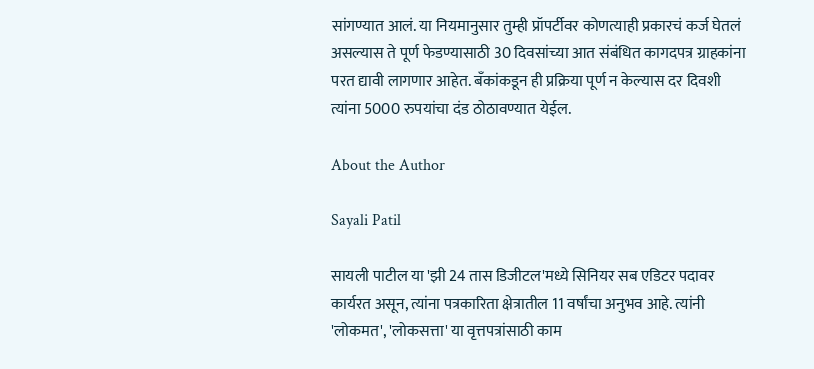सांगण्यात आलं. या नियमानुसार तुम्ही प्रॉपर्टीवर कोणत्याही प्रकारचं कर्ज घेतलं असल्यास ते पूर्ण फेडण्यासाठी 30 दिवसांच्या आत संबंधित कागदपत्र ग्राहकांना परत द्यावी लागणार आहेत. बँकांकडून ही प्रक्रिया पूर्ण न केल्यास दर दिवशी त्यांना 5000 रुपयांचा दंड ठोठावण्यात येईल.

About the Author

Sayali Patil

सायली पाटील या 'झी 24 तास डिजीटल'मध्ये सिनियर सब एडिटर पदावर कार्यरत असून, त्यांना पत्रकारिता क्षेत्रातील 11 वर्षांचा अनुभव आहे. त्यांनी 'लोकमत', 'लोकसत्ता' या वृत्तपत्रांसाठी काम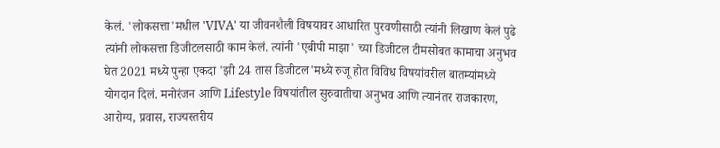केलं. 'लोकसत्ता'मधील 'VIVA' या जीवनशैली विषयावर आधारित पुरवणीसाठी त्यांनी लिखाण केलं पुढे त्यांनी लोकसत्ता डिजीटलसाठी काम केलं. त्यांनी 'एबीपी माझा' च्या डिजीटल टीमसोबत कामाचा अनुभव घेत 2021 मध्ये पुन्हा एकदा 'झी 24 तास डिजीटल'मध्ये रुजू होत विविध विषयांवरील बातम्यांमध्ये योगदान दिलं. मनोरंजन आणि Lifestyle विषयांतील सुरुवातीचा अनुभव आणि त्यानंतर राजकारण, आरोग्य, प्रवास, राज्यस्तरीय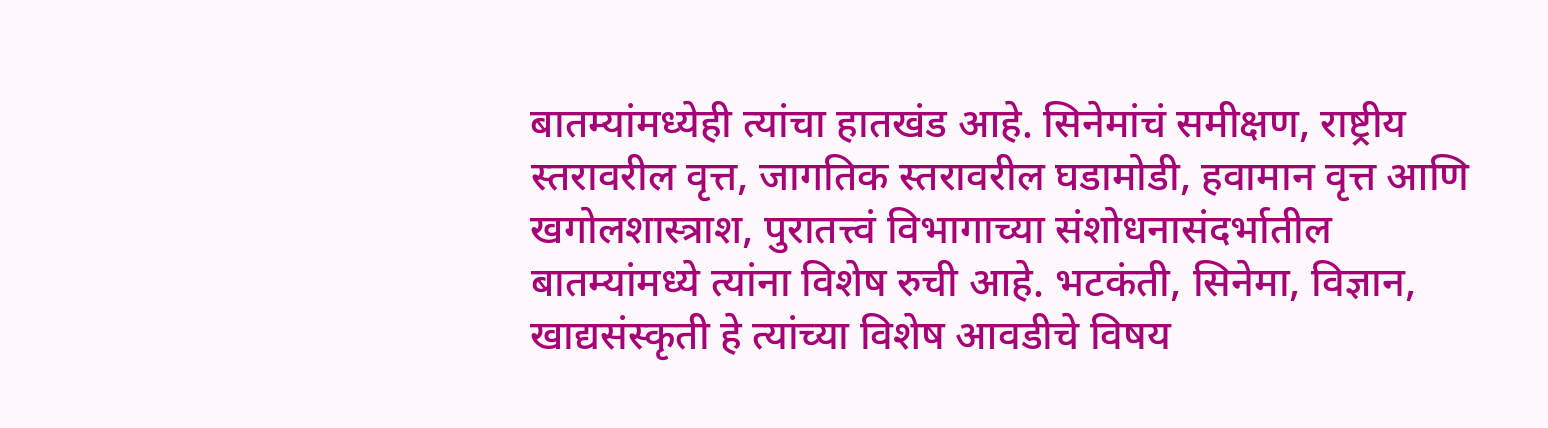बातम्यांमध्येही त्यांचा हातखंड आहे. सिनेमांचं समीक्षण, राष्ट्रीय स्तरावरील वृत्त, जागतिक स्तरावरील घडामोडी, हवामान वृत्त आणि खगोलशास्त्राश, पुरातत्त्वं विभागाच्या संशोधनासंदर्भातील बातम्यांमध्ये त्यांना विशेष रुची आहे. भटकंती, सिनेमा, विज्ञान, खाद्यसंस्कृती हे त्यांच्या विशेष आवडीचे विषय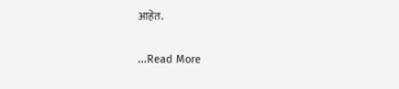आहेत.

...Read More